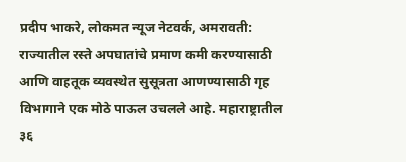प्रदीप भाकरे, लोकमत न्यूज नेटवर्क, अमरावती: राज्यातील रस्ते अपघातांचे प्रमाण कमी करण्यासाठी आणि वाहतूक व्यवस्थेत सुसूत्रता आणण्यासाठी गृह विभागाने एक मोठे पाऊल उचलले आहे. महाराष्ट्रातील ३६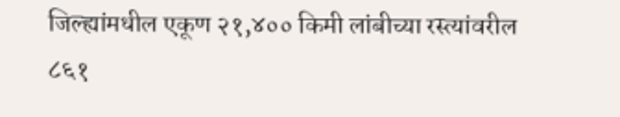जिल्ह्यांमधील एकूण २१,४०० किमी लांबीच्या रस्त्यांवरील ८६१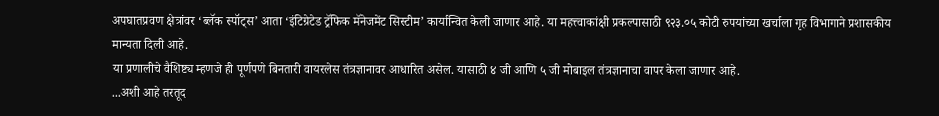अपघातप्रवण क्षेत्रांवर ‘ब्लॅक स्पॉट्स’ आता ‘इंटिग्रेटेड ट्रॅफिक मॅनेजमेंट सिस्टीम’ कार्यान्वित केली जाणार आहे. या महत्त्वाकांक्षी प्रकल्पासाठी ९२३.०५ कोटी रुपयांच्या खर्चाला गृह विभागाने प्रशासकीय मान्यता दिली आहे.
या प्रणालीचे वैशिष्ट्य म्हणजे ही पूर्णपणे बिनतारी वायरलेस तंत्रज्ञानावर आधारित असेल. यासाठी ४ जी आणि ५ जी मोबाइल तंत्रज्ञानाचा वापर केला जाणार आहे.
...अशी आहे तरतूद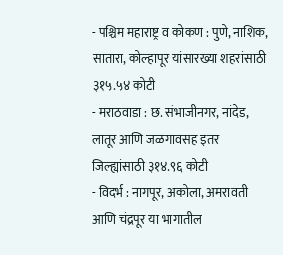- पश्चिम महाराष्ट्र व कोकण : पुणे, नाशिक, सातारा, कोल्हापूर यांसारख्या शहरांसाठी ३१५.५४ कोटी
- मराठवाडा : छ. संभाजीनगर, नांदेड, लातूर आणि जळगावसह इतर जिल्ह्यांसाठी ३१४.९६ कोटी
- विदर्भ : नागपूर, अकोला, अमरावती आणि चंद्रपूर या भागातील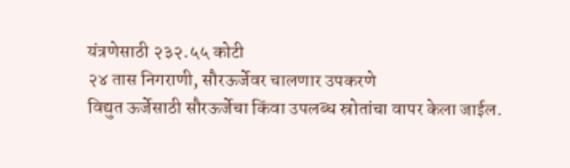यंत्रणेसाठी २३२.५५ कोटी
२४ तास निगराणी, सौरऊर्जेवर चालणार उपकरणे
विद्युत ऊर्जेसाठी सौरऊर्जेचा किंवा उपलब्ध स्रोतांचा वापर केला जाईल.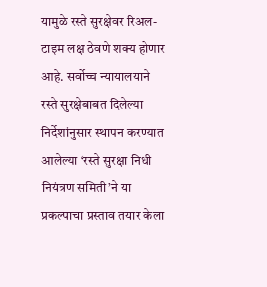यामुळे रस्ते सुरक्षेवर रिअल-टाइम लक्ष ठेवणे शक्य होणार आहे. सर्वोच्च न्यायालयाने रस्ते सुरक्षेबाबत दिलेल्या निर्देशांनुसार स्थापन करण्यात आलेल्या ‘रस्ते सुरक्षा निधी नियंत्रण समिती’ने या प्रकल्पाचा प्रस्ताव तयार केला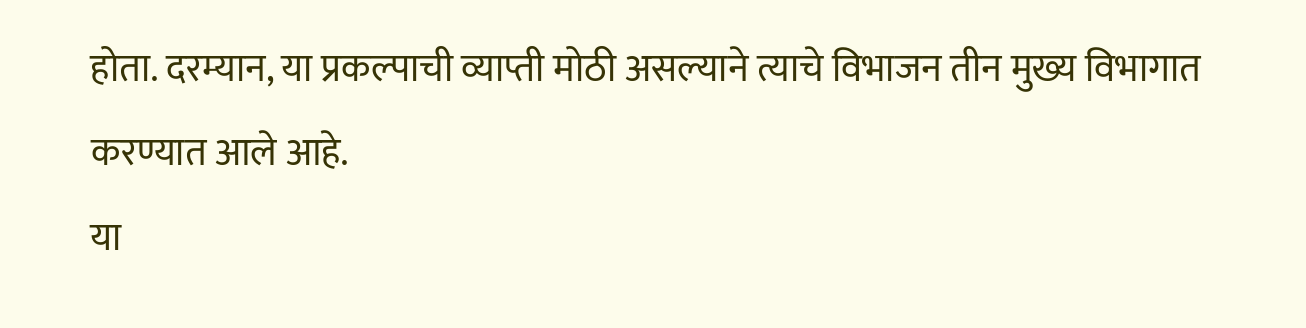होता. दरम्यान, या प्रकल्पाची व्याप्ती मोठी असल्याने त्याचे विभाजन तीन मुख्य विभागात करण्यात आले आहे.
या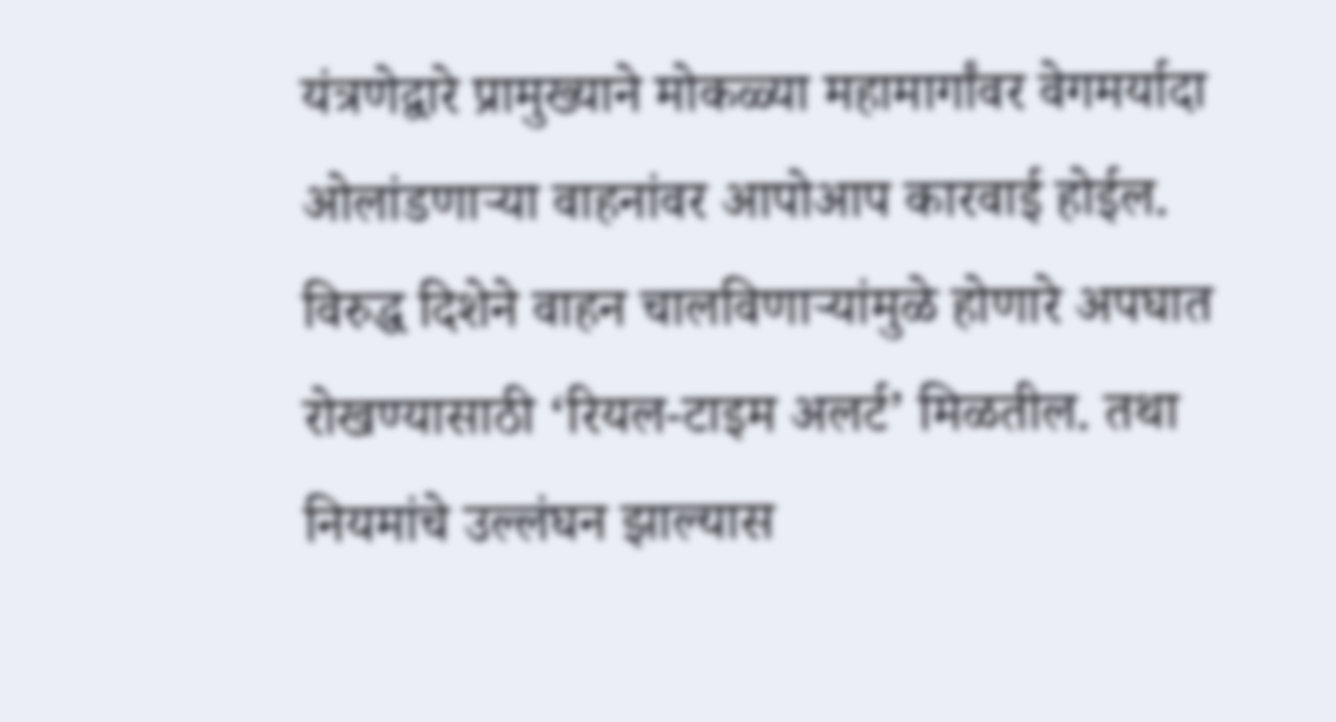यंत्रणेद्वारे प्रामुख्याने मोकळ्या महामार्गांवर वेगमर्यादा ओलांडणाऱ्या वाहनांवर आपोआप कारवाई होईल. विरुद्ध दिशेने वाहन चालविणाऱ्यांमुळे होणारे अपघात रोखण्यासाठी ‘रियल-टाइम अलर्ट’ मिळतील. तथा नियमांचे उल्लंघन झाल्यास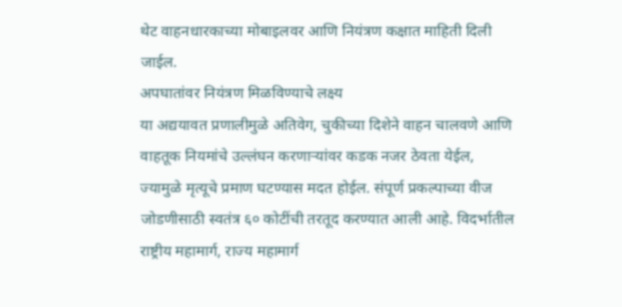थेट वाहनधारकाच्या मोबाइलवर आणि नियंत्रण कक्षात माहिती दिली जाईल.
अपघातांवर नियंत्रण मिळविण्याचे लक्ष्य
या अद्ययावत प्रणालीमुळे अतिवेग, चुकीच्या दिशेने वाहन चालवणे आणि वाहतूक नियमांचे उल्लंघन करणाऱ्यांवर कडक नजर ठेवता येईल, ज्यामुळे मृत्यूचे प्रमाण घटण्यास मदत होईल. संपूर्ण प्रकल्पाच्या वीज जोडणीसाठी स्वतंत्र ६० कोटींची तरतूद करण्यात आली आहे. विदर्भातील राष्ट्रीय महामार्ग, राज्य महामार्ग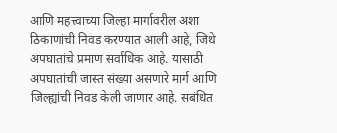आणि महत्त्वाच्या जिल्हा मार्गावरील अशा ठिकाणांची निवड करण्यात आली आहे, जिथे अपघातांचे प्रमाण सर्वाधिक आहे. यासाठी अपघातांची जास्त संख्या असणारे मार्ग आणि जिल्ह्यांची निवड केली जाणार आहे. सबंधित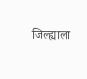जिल्ह्याला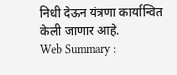निधी देऊन यंत्रणा कार्यान्वित केली जाणार आहे.
Web Summary :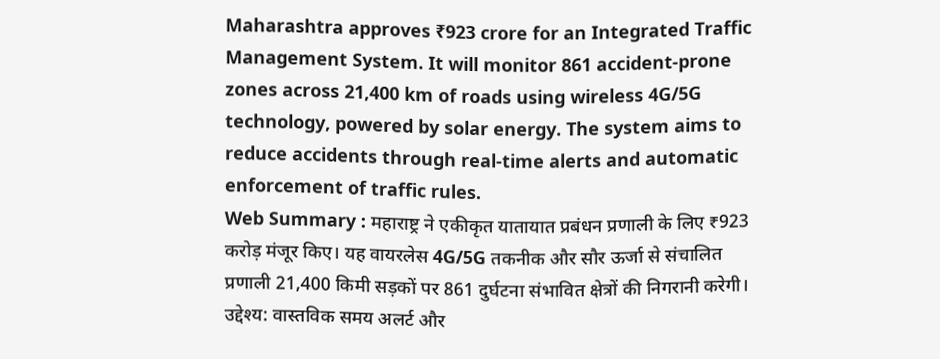Maharashtra approves ₹923 crore for an Integrated Traffic Management System. It will monitor 861 accident-prone zones across 21,400 km of roads using wireless 4G/5G technology, powered by solar energy. The system aims to reduce accidents through real-time alerts and automatic enforcement of traffic rules.
Web Summary : महाराष्ट्र ने एकीकृत यातायात प्रबंधन प्रणाली के लिए ₹923 करोड़ मंजूर किए। यह वायरलेस 4G/5G तकनीक और सौर ऊर्जा से संचालित प्रणाली 21,400 किमी सड़कों पर 861 दुर्घटना संभावित क्षेत्रों की निगरानी करेगी। उद्देश्य: वास्तविक समय अलर्ट और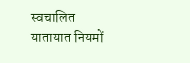स्वचालित यातायात नियमों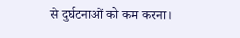से दुर्घटनाओं को कम करना।